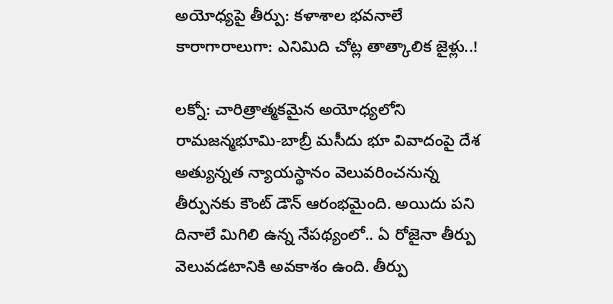అయోధ్యపై తీర్పు: కళాశాల భవనాలే కారాగారాలుగా: ఎనిమిది చోట్ల తాత్కాలిక జైళ్లు..!

లక్నో: చారిత్రాత్మకమైన అయోధ్యలోని రామజన్మభూమి-బాబ్రీ మసీదు భూ వివాదంపై దేశ అత్యున్నత న్యాయస్థానం వెలువరించనున్న తీర్పునకు కౌంట్ డౌన్ ఆరంభమైంది. అయిదు పని దినాలే మిగిలి ఉన్న నేపథ్యంలో.. ఏ రోజైనా తీర్పు వెలువడటానికి అవకాశం ఉంది. తీర్పు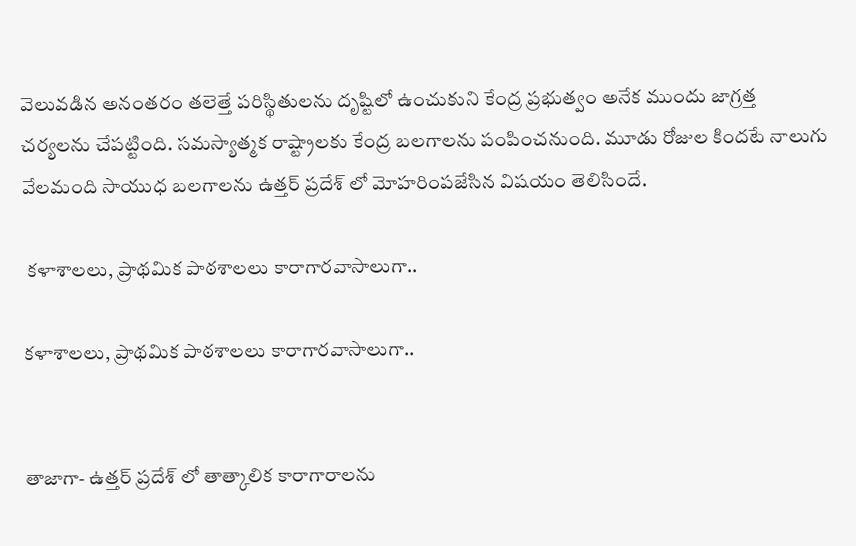వెలువడిన అనంతరం తలెత్తే పరిస్థితులను దృష్టిలో ఉంచుకుని కేంద్ర ప్రభుత్వం అనేక ముందు జాగ్రత్త చర్యలను చేపట్టింది. సమస్యాత్మక రాష్ట్రాలకు కేంద్ర బలగాలను పంపించనుంది. మూడు రోజుల కిందటే నాలుగు వేలమంది సాయుధ బలగాలను ఉత్తర్ ప్రదేశ్ లో మోహరింపజేసిన విషయం తెలిసిందే.

 కళాశాలలు, ప్రాథమిక పాఠశాలలు కారాగారవాసాలుగా..

కళాశాలలు, ప్రాథమిక పాఠశాలలు కారాగారవాసాలుగా..


తాజాగా- ఉత్తర్ ప్రదేశ్ లో తాత్కాలిక కారాగారాలను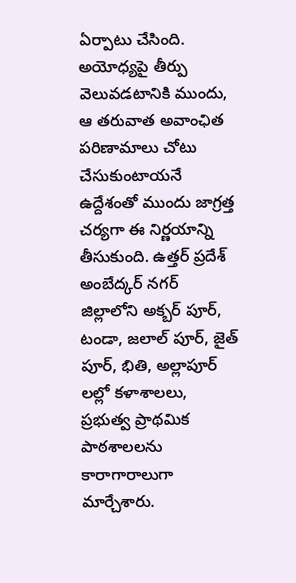ఏర్పాటు చేసింది. అయోధ్యపై తీర్పు వెలువడటానికి ముందు, ఆ తరువాత అవాంఛిత పరిణామాలు చోటు చేసుకుంటాయనే ఉద్దేశంతో ముందు జాగ్రత్త చర్యగా ఈ నిర్ణయాన్ని తీసుకుంది. ఉత్తర్ ప్రదేశ్ అంబేద్కర్ నగర్ జిల్లాలోని అక్బర్ పూర్, టండా, జలాల్ పూర్, జైత్ పూర్, భితి, అల్లాపూర్ లల్లో కళాశాలలు, ప్రభుత్వ ప్రాథమిక పాఠశాలలను కారాగారాలుగా మార్చేశారు.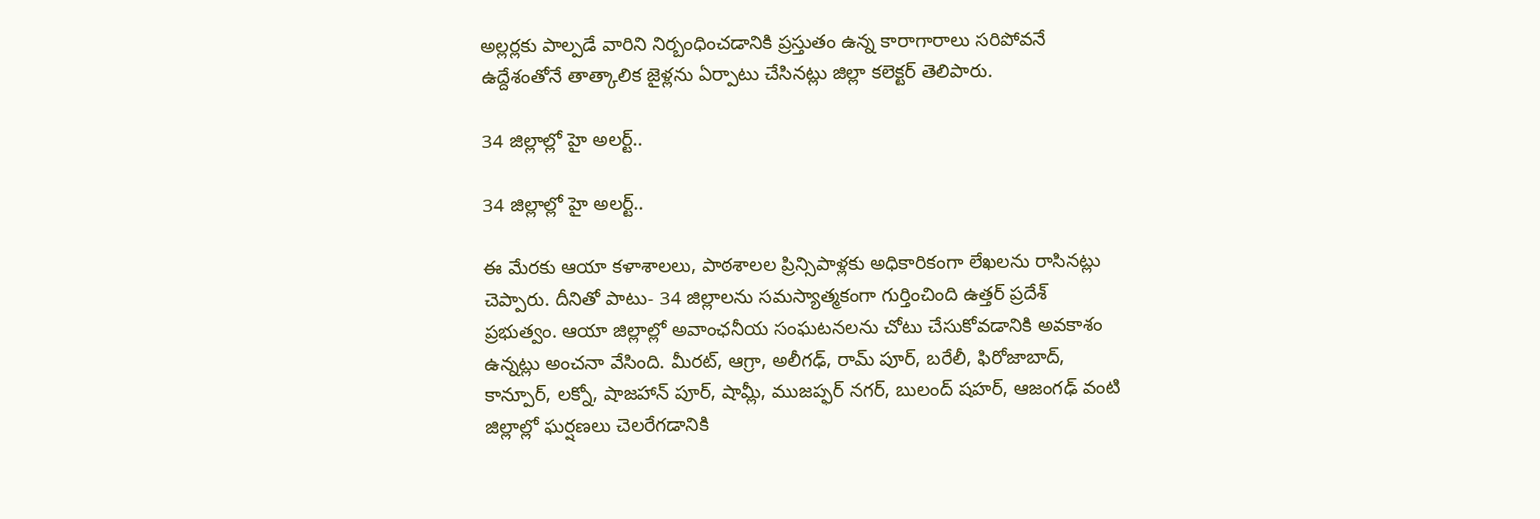అల్లర్లకు పాల్పడే వారిని నిర్బంధించడానికి ప్రస్తుతం ఉన్న కారాగారాలు సరిపోవనే ఉద్దేశంతోనే తాత్కాలిక జైళ్లను ఏర్పాటు చేసినట్లు జిల్లా కలెక్టర్ తెలిపారు.

34 జిల్లాల్లో హై అలర్ట్..

34 జిల్లాల్లో హై అలర్ట్..

ఈ మేరకు ఆయా కళాశాలలు, పాఠశాలల ప్రిన్సిపాళ్లకు అధికారికంగా లేఖలను రాసినట్లు చెప్పారు. దీనితో పాటు- 34 జిల్లాలను సమస్యాత్మకంగా గుర్తించింది ఉత్తర్ ప్రదేశ్ ప్రభుత్వం. ఆయా జిల్లాల్లో అవాంఛనీయ సంఘటనలను చోటు చేసుకోవడానికి అవకాశం ఉన్నట్లు అంచనా వేసింది. మీరట్, ఆగ్రా, అలీగఢ్, రామ్ పూర్, బరేలీ, ఫిరోజాబాద్, కాన్పూర్, లక్నో, షాజహాన్ పూర్, షామ్లీ, ముజప్ఫర్ నగర్, బులంద్ షహర్, ఆజంగఢ్ వంటి జిల్లాల్లో ఘర్షణలు చెలరేగడానికి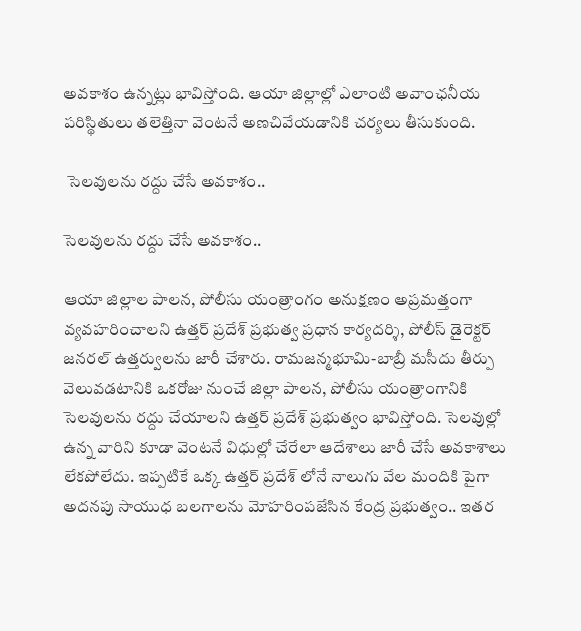అవకాశం ఉన్నట్లు భావిస్తోంది. ఆయా జిల్లాల్లో ఎలాంటి అవాంఛనీయ పరిస్థితులు తలెత్తినా వెంటనే అణచివేయడానికి చర్యలు తీసుకుంది.

 సెలవులను రద్దు చేసే అవకాశం..

సెలవులను రద్దు చేసే అవకాశం..

ఆయా జిల్లాల పాలన, పోలీసు యంత్రాంగం అనుక్షణం అప్రమత్తంగా వ్యవహరించాలని ఉత్తర్ ప్రదేశ్ ప్రభుత్వ ప్రధాన కార్యదర్శి, పోలీస్ డైరెక్టర్ జనరల్ ఉత్తర్వులను జారీ చేశారు. రామజన్మభూమి-బాబ్రీ మసీదు తీర్పు వెలువడటానికి ఒకరోజు నుంచే జిల్లా పాలన, పోలీసు యంత్రాంగానికి సెలవులను రద్దు చేయాలని ఉత్తర్ ప్రదేశ్ ప్రభుత్వం భావిస్తోంది. సెలవుల్లో ఉన్న వారిని కూడా వెంటనే విధుల్లో చేరేలా ఆదేశాలు జారీ చేసే అవకాశాలు లేకపోలేదు. ఇప్పటికే ఒక్క ఉత్తర్ ప్రదేశ్ లోనే నాలుగు వేల మందికి పైగా అదనపు సాయుధ బలగాలను మోహరింపజేసిన కేంద్ర ప్రభుత్వం.. ఇతర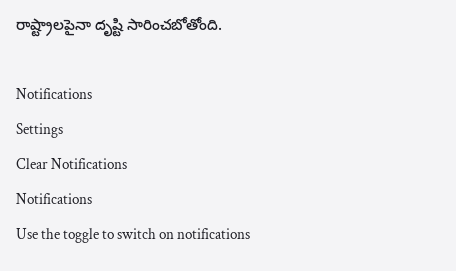రాష్ట్రాలపైనా దృష్టి సారించబోతోంది.

Notifications
Settings
Clear Notifications
Notifications
Use the toggle to switch on notifications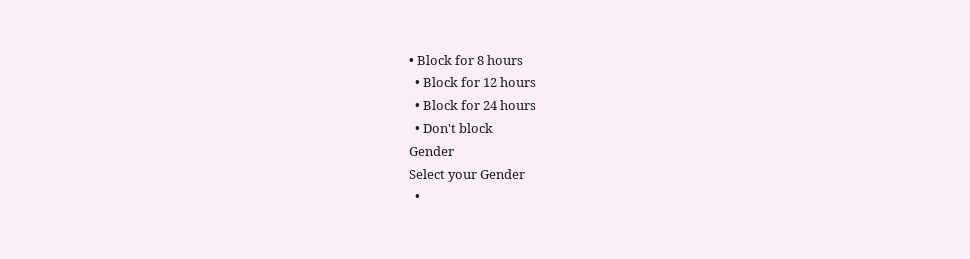• Block for 8 hours
  • Block for 12 hours
  • Block for 24 hours
  • Don't block
Gender
Select your Gender
  •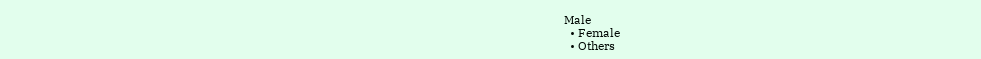Male
  • Female
  • Others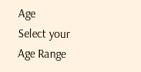Age
Select your Age Range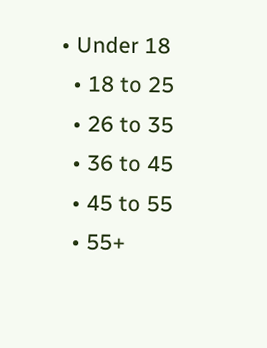• Under 18
  • 18 to 25
  • 26 to 35
  • 36 to 45
  • 45 to 55
  • 55+